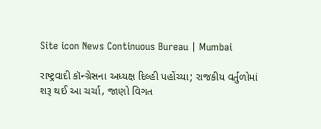Site icon News Continuous Bureau | Mumbai

રાષ્ટ્રવાદી કૉન્ગ્રેસના અધ્યક્ષ દિલ્હી પહોંચ્યા; રાજકીય વર્તુળોમાં શરૂ થઈ આ ચર્ચા, જાણો વિગત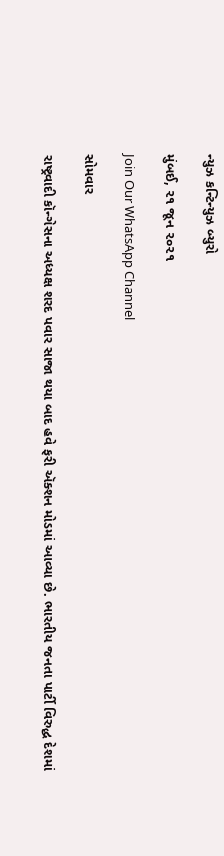ન્યુઝ કન્ટિન્યુઝ બ્યુરો

મુંબઈ, ૨૧ જૂન ૨૦૨૧

Join Our WhatsApp Channel

સોમવાર

રાષ્ટ્રવાદી કૉન્ગેસના અધ્યક્ષ શરદ પવાર સાજા થયા બાદ હવે ફરી ઍક્શન મોડમાં આવ્યા છે. ભારતીય જનતા પાર્ટી વિરુદ્ધ દેશમાં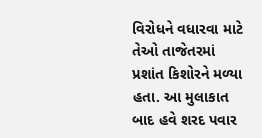વિરોધને વધારવા માટે તેઓ તાજેતરમાં પ્રશાંત કિશોરને મળ્યા હતા. આ મુલાકાત બાદ હવે શરદ પવાર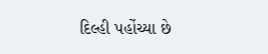દિલ્હી પહોંચ્યા છે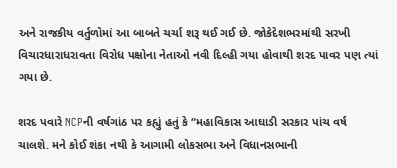અને રાજકીય વર્તુળોમાં આ બાબતે ચર્ચા શરૂ થઈ ગઈ છે. જોકેદેશભરમાંથી સરખી વિચારધારાધરાવતા વિરોધ પક્ષોના નેતાઓ નવી દિલ્હી ગયા હોવાથી શરદ પાવર પણ ત્યાં ગયા છે.

શરદ પવારે NCPની વર્ષગાંઠ પર કહ્યું હતું કે “મહાવિકાસ આઘાડી સરકાર પાંચ વર્ષ ચાલશે. મને કોઈ શંકા નથી કે આગામી લોકસભા અને વિધાનસભાની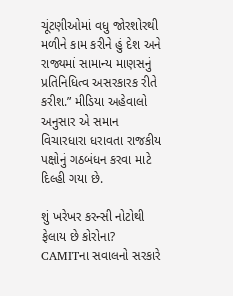ચૂંટણીઓમાં વધુ જોરશોરથી મળીને કામ કરીને હું દેશ અને રાજ્યમાં સામાન્ય માણસનું પ્રતિનિધિત્વ અસરકારક રીતે કરીશ.” મીડિયા અહેવાલો અનુસાર એ સમાન વિચારધારા ધરાવતા રાજકીય પક્ષોનું ગઠબંધન કરવા માટે દિલ્હી ગયા છે.

શું ખરેખર કરન્સી નોટોથી ફેલાય છે કોરોના? CAMITના સવાલનો સરકારે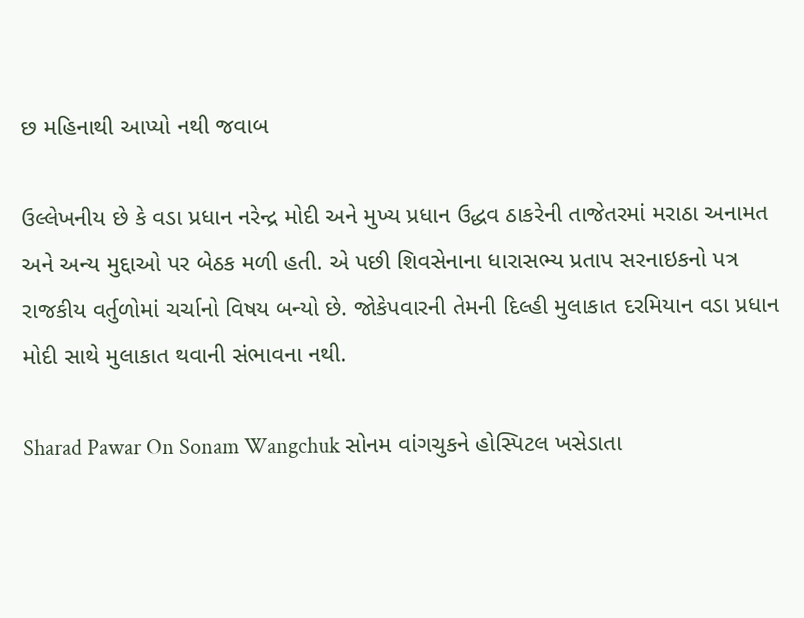છ મહિનાથી આપ્યો નથી જવાબ

ઉલ્લેખનીય છે કે વડા પ્રધાન નરેન્દ્ર મોદી અને મુખ્ય પ્રધાન ઉદ્ધવ ઠાકરેની તાજેતરમાં મરાઠા અનામત અને અન્ય મુદ્દાઓ પર બેઠક મળી હતી. એ પછી શિવસેનાના ધારાસભ્ય પ્રતાપ સરનાઇકનો પત્ર રાજકીય વર્તુળોમાં ચર્ચાનો વિષય બન્યો છે. જોકેપવારની તેમની દિલ્હી મુલાકાત દરમિયાન વડા પ્રધાન મોદી સાથે મુલાકાત થવાની સંભાવના નથી.

Sharad Pawar On Sonam Wangchuk સોનમ વાંગચુકને હોસ્પિટલ ખસેડાતા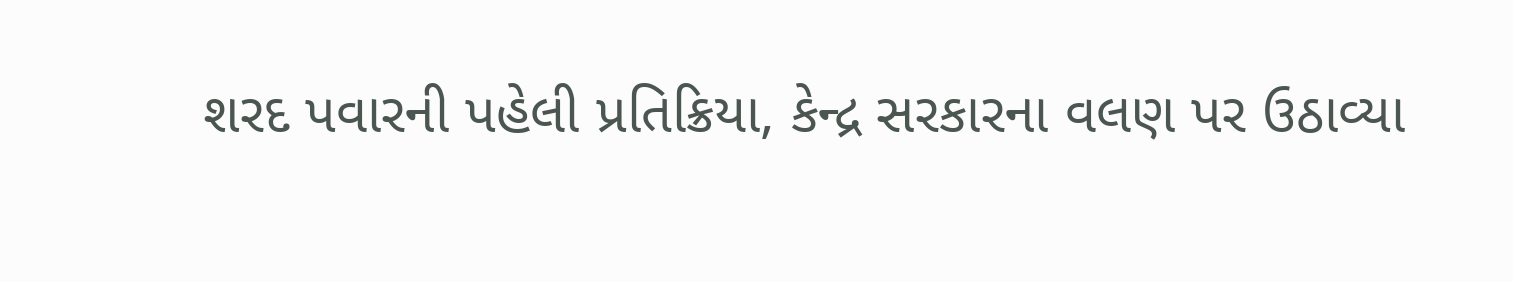શરદ પવારની પહેલી પ્રતિક્રિયા, કેન્દ્ર સરકારના વલણ પર ઉઠાવ્યા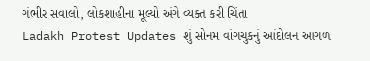ગંભીર સવાલો, લોકશાહીના મૂલ્યો અંગે વ્યક્ત કરી ચિંતા
Ladakh Protest Updates શું સોનમ વાંગચુકનું આંદોલન આગળ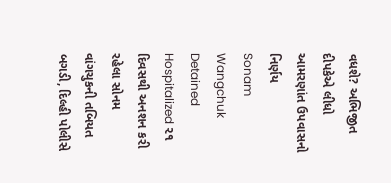વધશે? અભિજીત દીપકેએ લીધો આમરણાંત ઉપવાસનો નિર્ણય
Sonam Wangchuk Detained Hospitalized ૨૧ દિવસથી અનશન કરી રહેલા સોનમ વાંગચુકની તબિયત બગડી, દિલ્હી પોલીસે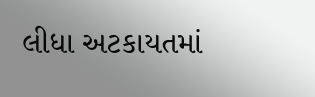લીધા અટકાયતમાં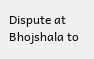Dispute at Bhojshala to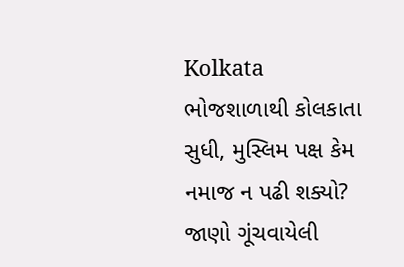Kolkata ભોજશાળાથી કોલકાતા સુધી, મુસ્લિમ પક્ષ કેમ નમાજ ન પઢી શક્યો? જાણો ગૂંચવાયેલી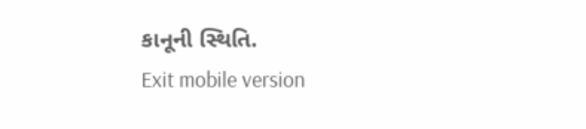કાનૂની સ્થિતિ.
Exit mobile version